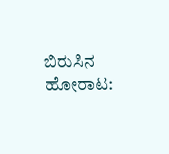ಬಿರುಸಿನ ಹೋರಾಟ: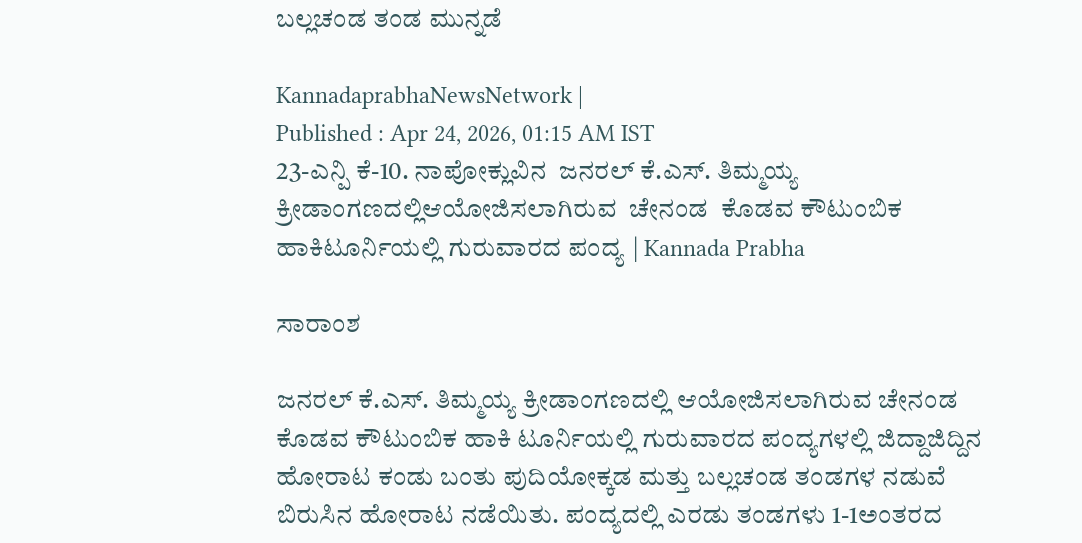ಬಲ್ಲಚಂಡ ತಂಡ ಮುನ್ನಡೆ

KannadaprabhaNewsNetwork |
Published : Apr 24, 2026, 01:15 AM IST
23-ಎನ್ಪಿ ಕೆ-10. ನಾಪೋಕ್ಲುವಿನ  ಜನರಲ್ ಕೆ.ಎಸ್. ತಿಮ್ಮಯ್ಯ ಕ್ರೀಡಾಂಗಣದಲ್ಲಿಆಯೋಜಿಸಲಾಗಿರುವ  ಚೇನಂಡ  ಕೊಡವ ಕೌಟುಂಬಿಕ ಹಾಕಿಟೂರ್ನಿಯಲ್ಲಿ ಗುರುವಾರದ ಪಂದ್ಯ | Kannada Prabha

ಸಾರಾಂಶ

ಜನರಲ್ ಕೆ.ಎಸ್. ತಿಮ್ಮಯ್ಯ ಕ್ರೀಡಾಂಗಣದಲ್ಲಿ ಆಯೋಜಿಸಲಾಗಿರುವ ಚೇನಂಡ ಕೊಡವ ಕೌಟುಂಬಿಕ ಹಾಕಿ ಟೂರ್ನಿಯಲ್ಲಿ ಗುರುವಾರದ ಪಂದ್ಯಗಳಲ್ಲಿ ಜಿದ್ದಾಜಿದ್ದಿನ ಹೋರಾಟ ಕಂಡು ಬಂತು ಪುದಿಯೋಕ್ಕಡ ಮತ್ತು ಬಲ್ಲಚಂಡ ತಂಡಗಳ ನಡುವೆ ಬಿರುಸಿನ ಹೋರಾಟ ನಡೆಯಿತು. ಪಂದ್ಯದಲ್ಲಿ ಎರಡು ತಂಡಗಳು 1-1ಅಂತರದ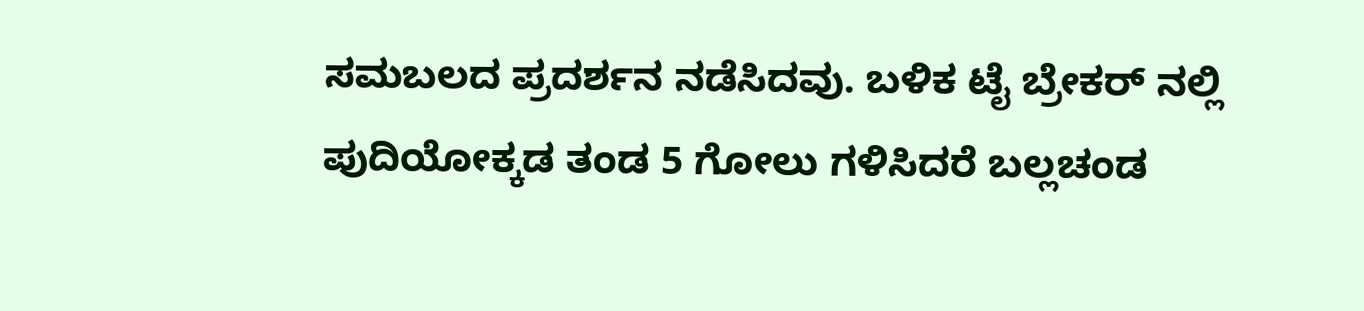ಸಮಬಲದ ಪ್ರದರ್ಶನ ನಡೆಸಿದವು. ಬಳಿಕ ಟೈ ಬ್ರೇಕರ್ ನಲ್ಲಿ ಪುದಿಯೋಕ್ಕಡ ತಂಡ 5 ಗೋಲು ಗಳಿಸಿದರೆ ಬಲ್ಲಚಂಡ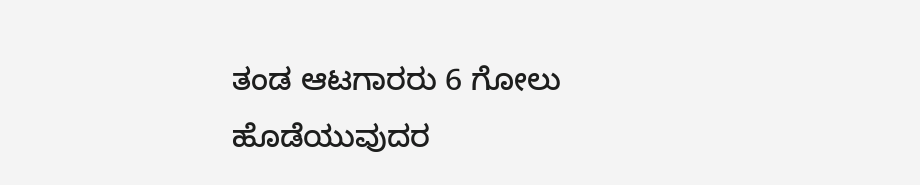ತಂಡ ಆಟಗಾರರು 6 ಗೋಲು ಹೊಡೆಯುವುದರ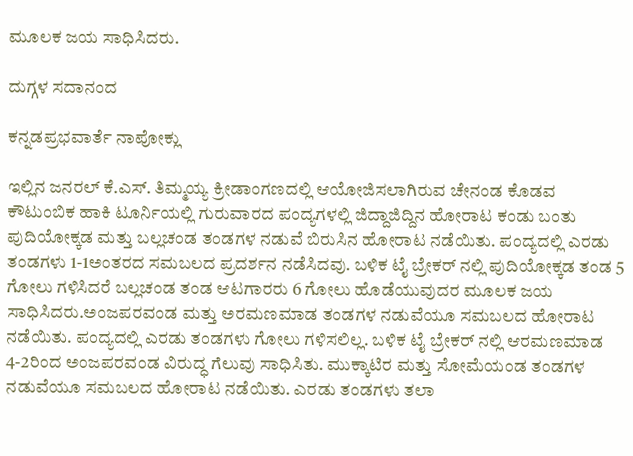ಮೂಲಕ ಜಯ ಸಾಧಿಸಿದರು.

ದುಗ್ಗಳ ಸದಾನಂದ

ಕನ್ನಡಪ್ರಭವಾರ್ತೆ ನಾಪೋಕ್ಲು

ಇಲ್ಲಿನ ಜನರಲ್ ಕೆ.ಎಸ್. ತಿಮ್ಮಯ್ಯ ಕ್ರೀಡಾಂಗಣದಲ್ಲಿ ಆಯೋಜಿಸಲಾಗಿರುವ ಚೇನಂಡ ಕೊಡವ ಕೌಟುಂಬಿಕ ಹಾಕಿ ಟೂರ್ನಿಯಲ್ಲಿ ಗುರುವಾರದ ಪಂದ್ಯಗಳಲ್ಲಿ ಜಿದ್ದಾಜಿದ್ದಿನ ಹೋರಾಟ ಕಂಡು ಬಂತು ಪುದಿಯೋಕ್ಕಡ ಮತ್ತು ಬಲ್ಲಚಂಡ ತಂಡಗಳ ನಡುವೆ ಬಿರುಸಿನ ಹೋರಾಟ ನಡೆಯಿತು. ಪಂದ್ಯದಲ್ಲಿ ಎರಡು ತಂಡಗಳು 1-1ಅಂತರದ ಸಮಬಲದ ಪ್ರದರ್ಶನ ನಡೆಸಿದವು. ಬಳಿಕ ಟೈ ಬ್ರೇಕರ್ ನಲ್ಲಿ ಪುದಿಯೋಕ್ಕಡ ತಂಡ 5 ಗೋಲು ಗಳಿಸಿದರೆ ಬಲ್ಲಚಂಡ ತಂಡ ಆಟಗಾರರು 6 ಗೋಲು ಹೊಡೆಯುವುದರ ಮೂಲಕ ಜಯ ಸಾಧಿಸಿದರು.ಅಂಜಪರವಂಡ ಮತ್ತು ಅರಮಣಮಾಡ ತಂಡಗಳ ನಡುವೆಯೂ ಸಮಬಲದ ಹೋರಾಟ ನಡೆಯಿತು. ಪಂದ್ಯದಲ್ಲಿ ಎರಡು ತಂಡಗಳು ಗೋಲು ಗಳಿಸಲಿಲ್ಲ. ಬಳಿಕ ಟೈ ಬ್ರೇಕರ್ ನಲ್ಲಿ ಆರಮಣಮಾಡ 4-2ರಿಂದ ಅಂಜಪರವಂಡ ವಿರುದ್ಧ ಗೆಲುವು ಸಾಧಿಸಿತು. ಮುಕ್ಕಾಟಿರ ಮತ್ತು ಸೋಮೆಯಂಡ ತಂಡಗಳ ನಡುವೆಯೂ ಸಮಬಲದ ಹೋರಾಟ ನಡೆಯಿತು. ಎರಡು ತಂಡಗಳು ತಲಾ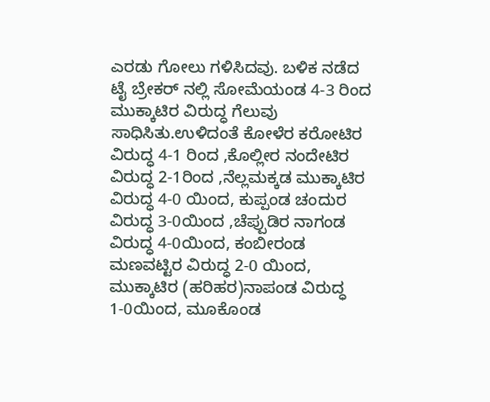ಎರಡು ಗೋಲು ಗಳಿಸಿದವು. ಬಳಿಕ ನಡೆದ ಟೈ ಬ್ರೇಕರ್ ನಲ್ಲಿ ಸೋಮೆಯಂಡ 4-3 ರಿಂದ ಮುಕ್ಕಾಟಿರ ವಿರುದ್ಧ ಗೆಲುವು ಸಾಧಿಸಿತು.ಉಳಿದಂತೆ ಕೋಳೆರ ಕರೋಟಿರ ವಿರುದ್ಧ 4-1 ರಿಂದ ,ಕೊಲ್ಲೀರ ನಂದೇಟಿರ ವಿರುದ್ಧ 2-1ರಿಂದ ,ನೆಲ್ಲಮಕ್ಕಡ ಮುಕ್ಕಾಟಿರ ವಿರುದ್ಧ 4-0 ಯಿಂದ, ಕುಪ್ಪಂಡ ಚಂದುರ ವಿರುದ್ಧ 3-0ಯಿಂದ ,ಚೆಪ್ಪುಡಿರ ನಾಗಂಡ ವಿರುದ್ಧ 4-0ಯಿಂದ, ಕಂಬೀರಂಡ ಮಣವಟ್ಟಿರ ವಿರುದ್ಧ 2-0 ಯಿಂದ, ಮುಕ್ಕಾಟಿರ (ಹರಿಹರ)ನಾಪಂಡ ವಿರುದ್ಧ 1-0ಯಿಂದ, ಮೂಕೊಂಡ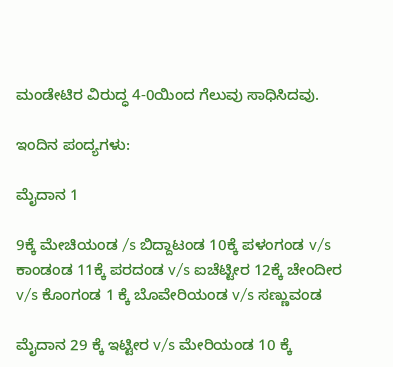ಮಂಡೇಟಿರ ವಿರುದ್ಧ 4-0ಯಿಂದ ಗೆಲುವು ಸಾಧಿಸಿದವು.

ಇಂದಿನ ಪಂದ್ಯಗಳು:

ಮೈದಾನ 1

9ಕ್ಕೆ ಮೇಚಿಯಂಡ /s ಬಿದ್ದಾಟಂಡ 10ಕ್ಕೆ ಪಳಂಗಂಡ v/s ಕಾಂಡಂಡ 11ಕ್ಕೆ ಪರದಂಡ v/s ಐಚೆಟ್ಟೀರ 12ಕ್ಕೆ ಚೇಂದೀರ v/s ಕೊಂಗಂಡ 1 ಕ್ಕೆ ಬೊವೇರಿಯಂಡ v/s ಸಣ್ಣುವಂಡ

ಮೈದಾನ 29 ಕ್ಕೆ ಇಟ್ಟೀರ v/s ಮೇರಿಯಂಡ 10 ಕ್ಕೆ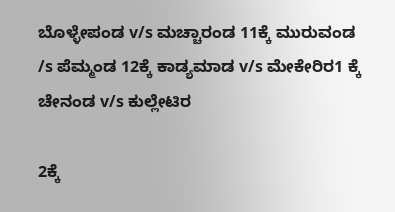ಬೊಳ್ಳೇಪಂಡ v/s ಮಚ್ಚಾರಂಡ 11ಕ್ಕೆ ಮುರುವಂಡ /s ಪೆಮ್ಮಂಡ 12ಕ್ಕೆ ಕಾಡ್ಯಮಾಡ v/s ಮೇಕೇರಿರ1 ಕ್ಕೆ ಚೇನಂಡ v/s ಕುಲ್ಲೇಟಿರ

2ಕ್ಕೆ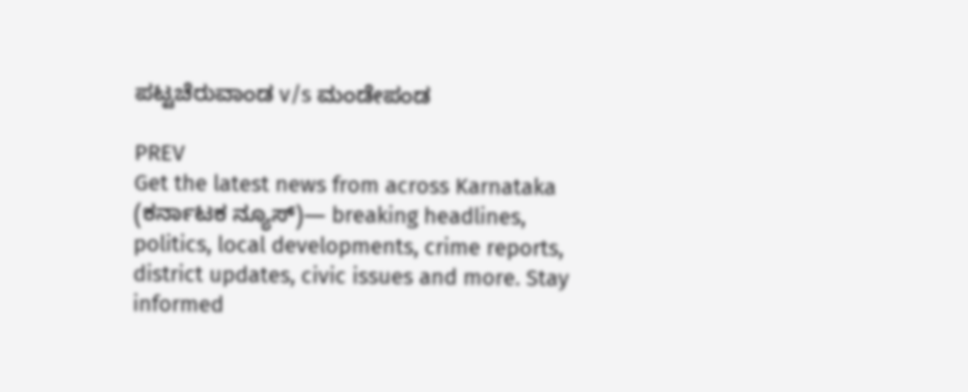ಪಟ್ಟಚೆರುವಾಂಡ v/s ಮಂಡೇಪಂಡ

PREV
Get the latest news from across Karnataka (ಕರ್ನಾಟಕ ನ್ಯೂಸ್)— breaking headlines, politics, local developments, crime reports, district updates, civic issues and more. Stay informed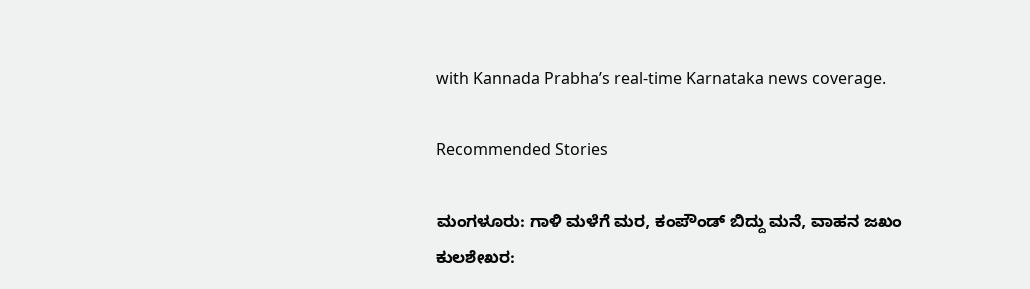with Kannada Prabha’s real‑time Karnataka news coverage.

Recommended Stories

ಮಂಗಳೂರು: ಗಾಳಿ ಮಳೆಗೆ ಮರ, ಕಂಪೌಂಡ್‌ ಬಿದ್ದು ಮನೆ, ವಾಹನ ಜಖಂ
ಕುಲಶೇಖರ: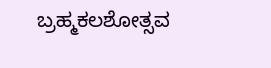ಬ್ರಹ್ಮಕಲಶೋತ್ಸವ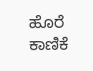ಹೊರೆ ಕಾಣಿಕೆ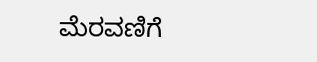ಮೆರವಣಿಗೆ